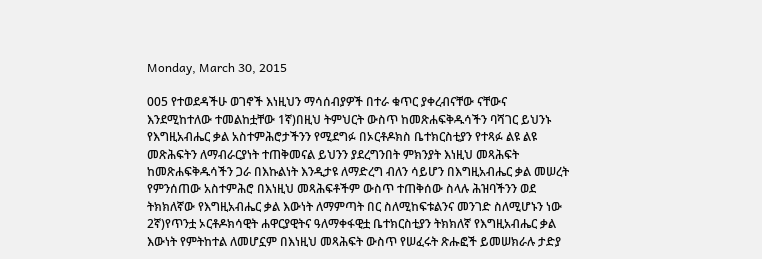Monday, March 30, 2015

005 የተወደዳችሁ ወገኖች እነዚህን ማሳሰብያዎች በተራ ቁጥር ያቀረብናቸው ናቸውና እንደሚከተለው ተመልከቷቸው 1ኛ)በዚህ ትምህርት ውስጥ ከመጽሐፍቅዱሳችን ባሻገር ይህንኑ የእግዚአብሔር ቃል አስተምሕሮታችንን የሚደግፉ በኦርቶዶክስ ቤተክርስቲያን የተጻፉ ልዩ ልዩ መጽሕፍትን ለማብራርያነት ተጠቅመናል ይህንን ያደረግንበት ምክንያት እነዚህ መጻሕፍት ከመጽሐፍቅዱሳችን ጋራ በእኩልነት እንዲታዩ ለማድረግ ብለን ሳይሆን በእግዚአብሔር ቃል መሠረት የምንሰጠው አስተምሕሮ በእነዚህ መጻሕፍቶችም ውስጥ ተጠቅሰው ስላሉ ሕዝባችንን ወደ ትክክለኛው የእግዚአብሔር ቃል እውነት ለማምጣት በር ስለሚከፍቱልንና መንገድ ስለሚሆኑን ነው 2ኛ)የጥንቷ ኦርቶዶክሳዊት ሐዋርያዊትና ዓለማቀፋዊቷ ቤተክርስቲያን ትክክለኛ የእግዚአብሔር ቃል እውነት የምትከተል ለመሆኗም በእነዚህ መጻሕፍት ውስጥ የሠፈሩት ጽሑፎች ይመሠክራሉ ታድያ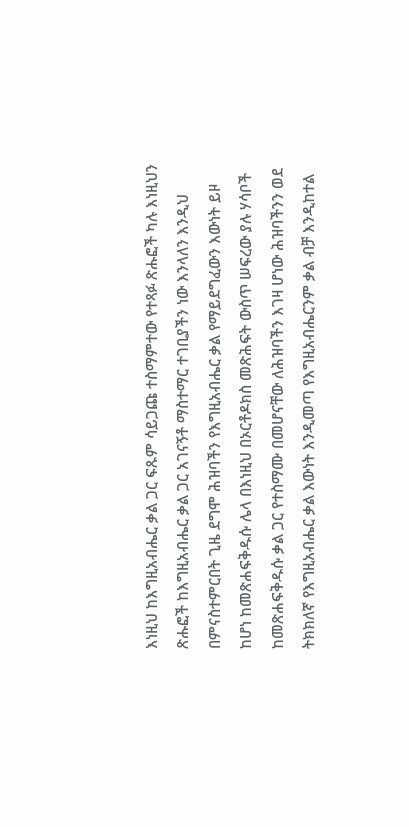እነዚህ ከእግዚአብሔር ቃል ጋር ፍጹም ሳይጋጩ ተስማምተው የተጻፉ ጽሑፎች ካሉ እነዚህን ጽሑፎች ከእግዚአብሔር ቃል ጋር አገናኝቶ ማስተማር ተገቢያችን ነው እንላለን እንዲህ በምናስተምርበት ጊዜ ደግሞ ሕዝባችን የእግዚአብሔር ቃል የማይደግፈውን እውነት ይዞ ከሆነ ከመጽሐፍቅዱሱ ሌላ በእነዚህ በኦርቶዶክስ መጽሕፍት ውስጥ ሠፍረው ያሉ ሃሳቦች ከመጽሐፍቅዱሱ ቃል ጋር የተስማሙ በመሆናቸው ለሕዝባችን እገዛ ሆነው ሕዝባችንን ወደ ትክክለኛ የእግዚአብሔር ቃል እውነት እንዲመጣ የእግዚአብሔርንም ቃል ብቻ እንዲከተል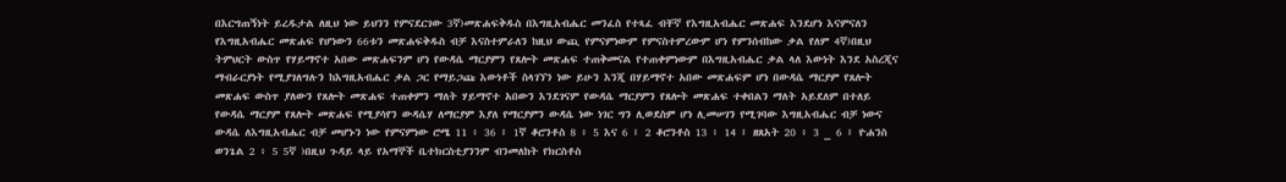በእርግጠኝነት ይረዱታል ለዚህ ነው ይህንን የምናደርገው 3ኛ)መጽሐፍቅዱስ በእግዚአብሔር መንፈስ የተጻፈ ብቸኛ የእግዚአብሔር መጽሐፍ እንደሆነ እናምናለን የእግዚአብሔር መጽሐፍ የሆነውን 66ቱን መጽሐፍቅዱስ ብቻ እናስተምራለን ከዚህ ውጪ የምናምነውም የምናስተምረውም ሆነ የምንሰብከው ቃል የለም 4ኛ)በዚህ ትምህርት ውስጥ የሃይማኖተ አበው መጽሐፍንም ሆነ የውዳሴ ማርያምን የጸሎት መጽሐፍ ተጠቅመናል የተጠቀምነውም በእግዚአብሔር ቃል ላለ እውነት እንደ አስረጂና ማብራርያነት የሚያገለግሉን ከእግዚአብሔር ቃል ጋር የማይጋጩ እውነቶች ስላገኘን ነው ይሁን እንጂ በሃይማኖተ አበው መጽሐፍም ሆነ በውዳሴ ማርያም የጸሎት መጽሐፍ ውስጥ ያለውን የጸሎት መጽሐፍ ተጠቀምን ማለት ሃይማኖተ አበውን እንደገናም የውዳሴ ማርያምን የጸሎት መጽሐፍ ተቀበልን ማለት አይደለም በተለይ የውዳሴ ማርያም የጸሎት መጽሐፍ የሚያሳየን ውዳሴሃ ለማርያም እያለ የማርያምን ውዳሴ ነው ነገር ግን ሊወደስም ሆነ ሊመሠገን የሚገባው እግዚአብሔር ብቻ ነውና ውዳሴ ለእግዚአብሔር ብቻ መሆኑን ነው የምናምነው ሮሜ 11 ፥ 36 ፤ 1ኛ ቆሮንቶስ 8 ፥ 5 እና 6 ፤ 2 ቆሮንቶስ 13 ፥ 14 ፤ ዘጸአት 20 ፥ 3 _ 6 ፤ ዮሐንስ ወንጌል 2 ፥ 5 5ኛ )በዚህ ጉዳይ ላይ የአማኞች ቤተክርስቲያንንም ብንመለከት የክርስቶስ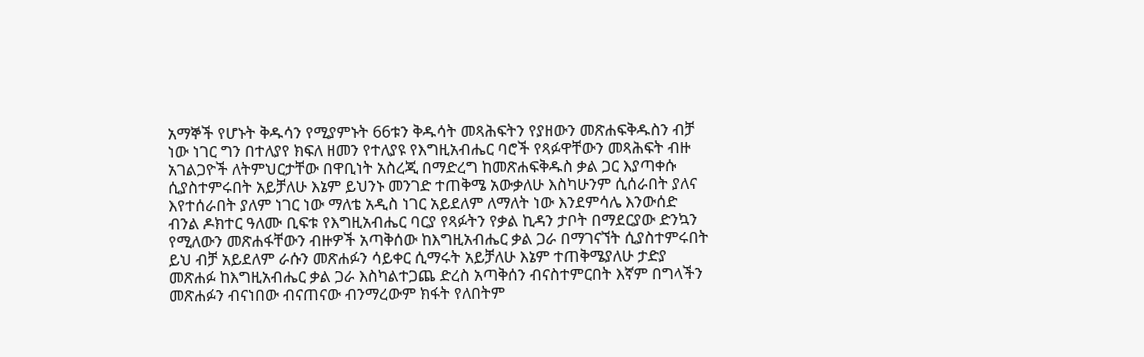አማኞች የሆኑት ቅዱሳን የሚያምኑት 66ቱን ቅዱሳት መጻሕፍትን የያዘውን መጽሐፍቅዱስን ብቻ ነው ነገር ግን በተለያየ ክፍለ ዘመን የተለያዩ የእግዚአብሔር ባሮች የጻፉዋቸውን መጻሕፍት ብዙ አገልጋዮች ለትምህርታቸው በዋቢነት አስረጂ በማድረግ ከመጽሐፍቅዱስ ቃል ጋር እያጣቀሱ ሲያስተምሩበት አይቻለሁ እኔም ይህንኑ መንገድ ተጠቅሜ አውቃለሁ እስካሁንም ሲሰራበት ያለና እየተሰራበት ያለም ነገር ነው ማለቴ አዲስ ነገር አይደለም ለማለት ነው እንደምሳሌ እንውሰድ ብንል ዶክተር ዓለሙ ቢፍቱ የእግዚአብሔር ባርያ የጻፉትን የቃል ኪዳን ታቦት በማደርያው ድንኳን የሚለውን መጽሐፋቸውን ብዙዎች አጣቅሰው ከእግዚአብሔር ቃል ጋራ በማገናኘት ሲያስተምሩበት ይህ ብቻ አይደለም ራሱን መጽሐፉን ሳይቀር ሲማሩት አይቻለሁ እኔም ተጠቅሜያለሁ ታድያ መጽሐፉ ከእግዚአብሔር ቃል ጋራ እስካልተጋጨ ድረስ አጣቅሰን ብናስተምርበት እኛም በግላችን መጽሐፉን ብናነበው ብናጠናው ብንማረውም ክፋት የለበትም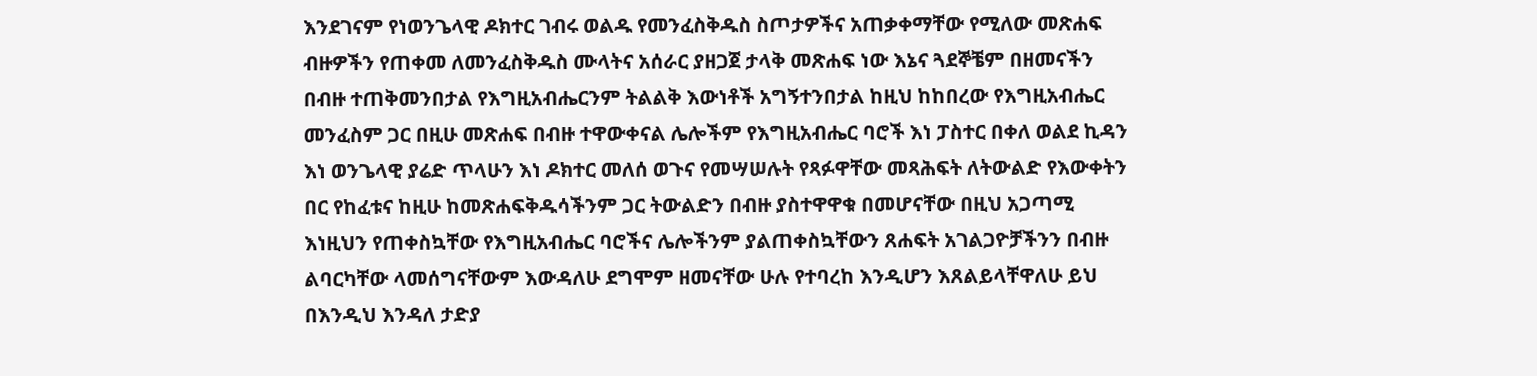እንደገናም የነወንጌላዊ ዶክተር ገብሩ ወልዱ የመንፈስቅዱስ ስጦታዎችና አጠቃቀማቸው የሚለው መጽሐፍ ብዙዎችን የጠቀመ ለመንፈስቅዱስ ሙላትና አሰራር ያዘጋጀ ታላቅ መጽሐፍ ነው እኔና ጓደኞቼም በዘመናችን በብዙ ተጠቅመንበታል የእግዚአብሔርንም ትልልቅ እውነቶች አግኝተንበታል ከዚህ ከከበረው የእግዚአብሔር መንፈስም ጋር በዚሁ መጽሐፍ በብዙ ተዋውቀናል ሌሎችም የእግዚአብሔር ባሮች እነ ፓስተር በቀለ ወልደ ኪዳን እነ ወንጌላዊ ያሬድ ጥላሁን እነ ዶክተር መለሰ ወጉና የመሣሠሉት የጻፉዋቸው መጻሕፍት ለትውልድ የእውቀትን በር የከፈቱና ከዚሁ ከመጽሐፍቅዱሳችንም ጋር ትውልድን በብዙ ያስተዋዋቁ በመሆናቸው በዚህ አጋጣሚ እነዚህን የጠቀስኳቸው የእግዚአብሔር ባሮችና ሌሎችንም ያልጠቀስኳቸውን ጸሐፍት አገልጋዮቻችንን በብዙ ልባርካቸው ላመሰግናቸውም እውዳለሁ ደግሞም ዘመናቸው ሁሉ የተባረከ እንዲሆን እጸልይላቸዋለሁ ይህ በእንዲህ እንዳለ ታድያ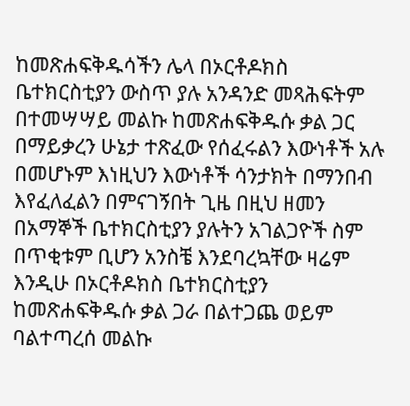ከመጽሐፍቅዱሳችን ሌላ በኦርቶዶክስ ቤተክርስቲያን ውስጥ ያሉ አንዳንድ መጻሕፍትም በተመሣሣይ መልኩ ከመጽሐፍቅዱሱ ቃል ጋር በማይቃረን ሁኔታ ተጽፈው የሰፈሩልን እውነቶች አሉ በመሆኑም እነዚህን እውነቶች ሳንታክት በማንበብ እየፈለፈልን በምናገኝበት ጊዜ በዚህ ዘመን በአማኞች ቤተክርስቲያን ያሉትን አገልጋዮች ስም በጥቂቱም ቢሆን አንስቼ እንደባረኳቸው ዛሬም እንዲሁ በኦርቶዶክስ ቤተክርስቲያን ከመጽሐፍቅዱሱ ቃል ጋራ በልተጋጨ ወይም ባልተጣረሰ መልኩ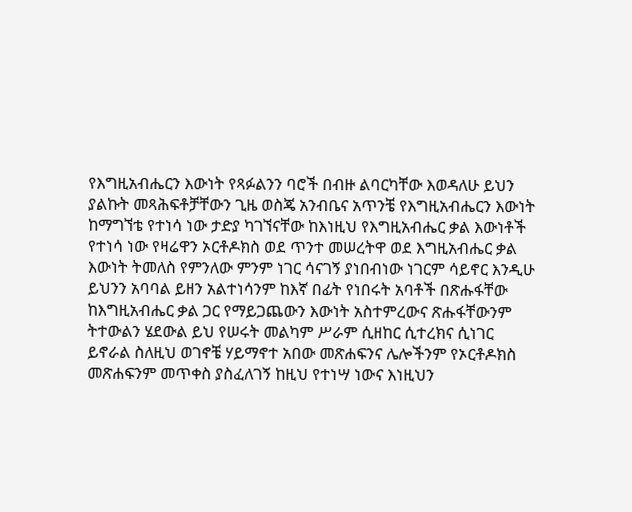የእግዚአብሔርን እውነት የጻፉልንን ባሮች በብዙ ልባርካቸው እወዳለሁ ይህን ያልኩት መጻሕፍቶቻቸውን ጊዜ ወስጄ አንብቤና አጥንቼ የእግዚአብሔርን እውነት ከማግኘቴ የተነሳ ነው ታድያ ካገኘናቸው ከእነዚህ የእግዚአብሔር ቃል እውነቶች የተነሳ ነው የዛሬዋን ኦርቶዶክስ ወደ ጥንተ መሠረትዋ ወደ እግዚአብሔር ቃል እውነት ትመለስ የምንለው ምንም ነገር ሳናገኝ ያነበብነው ነገርም ሳይኖር እንዲሁ ይህንን አባባል ይዘን አልተነሳንም ከእኛ በፊት የነበሩት አባቶች በጽሑፋቸው ከእግዚአብሔር ቃል ጋር የማይጋጨውን እውነት አስተምረውና ጽሑፋቸውንም ትተውልን ሄደውል ይህ የሠሩት መልካም ሥራም ሲዘከር ሲተረክና ሲነገር ይኖራል ስለዚህ ወገኖቼ ሃይማኖተ አበው መጽሐፍንና ሌሎችንም የኦርቶዶክስ መጽሐፍንም መጥቀስ ያስፈለገኝ ከዚህ የተነሣ ነውና እነዚህን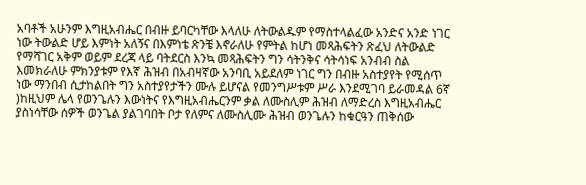አባቶች አሁንም እግዚአብሔር በብዙ ይባርካቸው እላለሁ ለትውልዱም የማስተላልፈው አንድና አንድ ነገር ነው ትውልድ ሆይ እምነት አለኝና በእምነቴ ጽንቼ እኖራለሁ የምትል ከሆነ መጻሕፍትን ጽፈህ ለትውልድ የማሻገር አቅም ወይም ደረጃ ላይ ባትደርስ እንኳ መጻሕፍትን ግን ሳትንቅና ሳትሳነፍ አንብብ ስል እመክራለሁ ምክንያቱም የእኛ ሕዝብ በአብዛኛው አንባቢ አይደለም ነገር ግን በብዙ አስተያየት የሚሰጥ ነው ማንበብ ሲታከልበት ግን አስተያየታችን ሙሉ ይሆናል የመንግሥቱም ሥራ እንደሚገባ ይራመዳል 6ኛ )ከዚህም ሌላ የወንጌሉን እውነትና የእግዚአብሔርንም ቃል ለሙስሊም ሕዝብ ለማድረስ እግዚአብሔር ያስነሳቸው ሰዎች ወንጌል ያልገባበት ቦታ የለምና ለሙስሊሙ ሕዝብ ወንጌሉን ከቁርዓን ጠቅሰው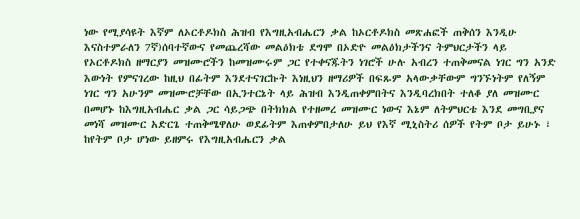ነው የሚያሳዩት እኛም ለኦርቶዶክስ ሕዝብ የእግዚአብሔርን ቃል ከኦርቶዶክስ መጽሐፎች ጠቅሰን እንዲሁ እናስተምራለን 7ኛ)ሰባተኛውና የመጨረሻው መልዕክቴ ደግሞ በኦድዮ መልዕክታችንና ትምህርታችን ላይ የኦርቶዶክስ ዘማርያን መዝሙሮችን ከመዝሙሩም ጋር የተቀናጁትን ነገሮች ሁሉ አብረን ተጠቅመናል ነገር ግን አንድ እውነት የምናገረው ከዚህ በፊትም እንደተናገርኩት እነዚህን ዘማሪዎች በፍጹም አላውቃቸውም ግንኙነትም የለኝም ነገር ግን አሁንም መዝሙሮቻቸው በኢንተርኔት ላይ ሕዝብ እንዲጠቀምበትና እንዲባረክበት ተለቆ ያለ መዝሙር በመሆኑ ከእግዚአብሔር ቃል ጋር ሳይጋጭ በትክክል የተዘመረ መዝሙር ነውና እኔም ለትምህርቴ እንደ መግቢያና መነሻ መዝሙር አድርጌ ተጠቅሜዋለሁ ወደፊትም እጠቀምበታለሁ ይህ የእኛ ሚኒስትሪ ሰዎች የትም ቦታ ይሁኑ ፣ ከየትም ቦታ ሆነው ይዘምሩ የእግዚአብሔርን ቃል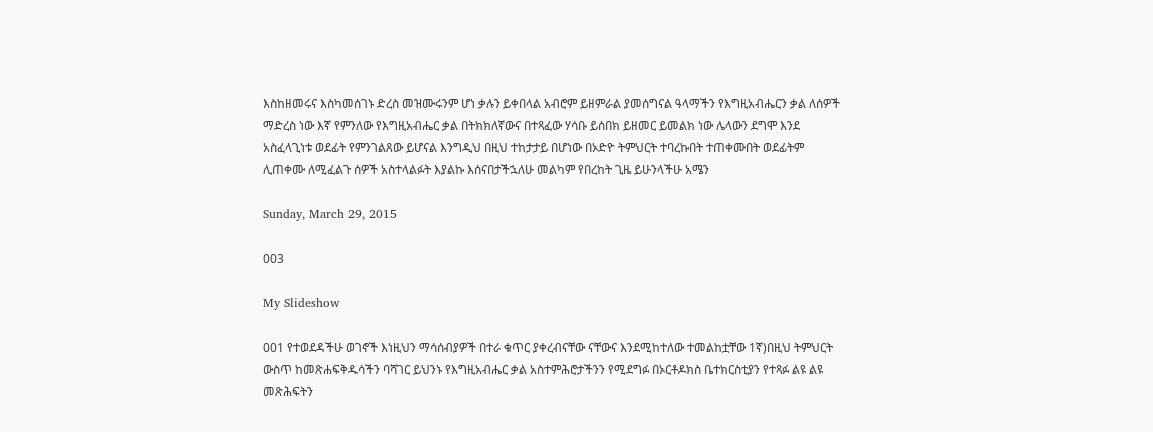እስከዘመሩና እስካመሰገኑ ድረስ መዝሙሩንም ሆነ ቃሉን ይቀበላል አብሮም ይዘምራል ያመሰግናል ዓላማችን የእግዚአብሔርን ቃል ለሰዎች ማድረስ ነው እኛ የምንለው የእግዚአብሔር ቃል በትክክለኛውና በተጻፈው ሃሳቡ ይሰበክ ይዘመር ይመልክ ነው ሌላውን ደግሞ እንደ አስፈላጊነቱ ወደፊት የምንገልጸው ይሆናል እንግዲህ በዚህ ተከታታይ በሆነው በኦድዮ ትምህርት ተባረኩበት ተጠቀሙበት ወደፊትም ሊጠቀሙ ለሚፈልጉ ሰዎች አስተላልፉት እያልኩ እሰናበታችኋለሁ መልካም የበረከት ጊዜ ይሁንላችሁ አሜን

Sunday, March 29, 2015

003

My Slideshow

001 የተወደዳችሁ ወገኖች እነዚህን ማሳሰብያዎች በተራ ቁጥር ያቀረብናቸው ናቸውና እንደሚከተለው ተመልከቷቸው 1ኛ)በዚህ ትምህርት ውስጥ ከመጽሐፍቅዱሳችን ባሻገር ይህንኑ የእግዚአብሔር ቃል አስተምሕሮታችንን የሚደግፉ በኦርቶዶክስ ቤተክርስቲያን የተጻፉ ልዩ ልዩ መጽሕፍትን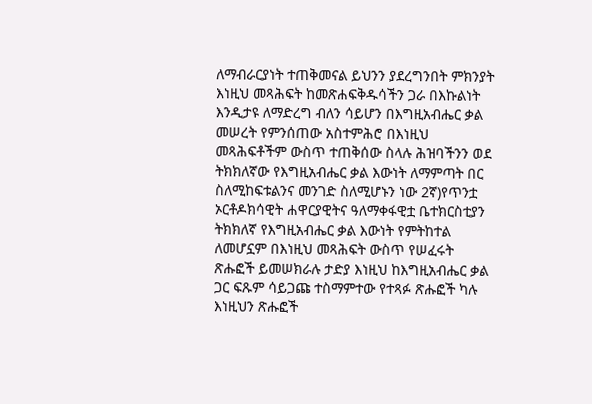ለማብራርያነት ተጠቅመናል ይህንን ያደረግንበት ምክንያት እነዚህ መጻሕፍት ከመጽሐፍቅዱሳችን ጋራ በእኩልነት እንዲታዩ ለማድረግ ብለን ሳይሆን በእግዚአብሔር ቃል መሠረት የምንሰጠው አስተምሕሮ በእነዚህ መጻሕፍቶችም ውስጥ ተጠቅሰው ስላሉ ሕዝባችንን ወደ ትክክለኛው የእግዚአብሔር ቃል እውነት ለማምጣት በር ስለሚከፍቱልንና መንገድ ስለሚሆኑን ነው 2ኛ)የጥንቷ ኦርቶዶክሳዊት ሐዋርያዊትና ዓለማቀፋዊቷ ቤተክርስቲያን ትክክለኛ የእግዚአብሔር ቃል እውነት የምትከተል ለመሆኗም በእነዚህ መጻሕፍት ውስጥ የሠፈሩት ጽሑፎች ይመሠክራሉ ታድያ እነዚህ ከእግዚአብሔር ቃል ጋር ፍጹም ሳይጋጩ ተስማምተው የተጻፉ ጽሑፎች ካሉ እነዚህን ጽሑፎች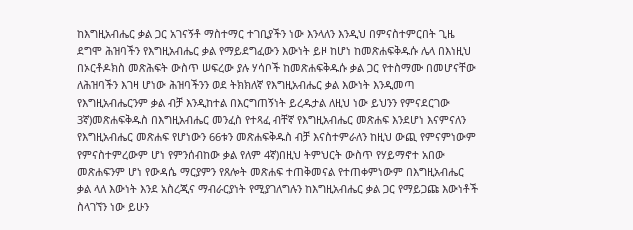ከእግዚአብሔር ቃል ጋር አገናኝቶ ማስተማር ተገቢያችን ነው እንላለን እንዲህ በምናስተምርበት ጊዜ ደግሞ ሕዝባችን የእግዚአብሔር ቃል የማይደግፈውን እውነት ይዞ ከሆነ ከመጽሐፍቅዱሱ ሌላ በእነዚህ በኦርቶዶክስ መጽሕፍት ውስጥ ሠፍረው ያሉ ሃሳቦች ከመጽሐፍቅዱሱ ቃል ጋር የተስማሙ በመሆናቸው ለሕዝባችን እገዛ ሆነው ሕዝባችንን ወደ ትክክለኛ የእግዚአብሔር ቃል እውነት እንዲመጣ የእግዚአብሔርንም ቃል ብቻ እንዲከተል በእርግጠኝነት ይረዱታል ለዚህ ነው ይህንን የምናደርገው 3ኛ)መጽሐፍቅዱስ በእግዚአብሔር መንፈስ የተጻፈ ብቸኛ የእግዚአብሔር መጽሐፍ እንደሆነ እናምናለን የእግዚአብሔር መጽሐፍ የሆነውን 66ቱን መጽሐፍቅዱስ ብቻ እናስተምራለን ከዚህ ውጪ የምናምነውም የምናስተምረውም ሆነ የምንሰብከው ቃል የለም 4ኛ)በዚህ ትምህርት ውስጥ የሃይማኖተ አበው መጽሐፍንም ሆነ የውዳሴ ማርያምን የጸሎት መጽሐፍ ተጠቅመናል የተጠቀምነውም በእግዚአብሔር ቃል ላለ እውነት እንደ አስረጂና ማብራርያነት የሚያገለግሉን ከእግዚአብሔር ቃል ጋር የማይጋጩ እውነቶች ስላገኘን ነው ይሁን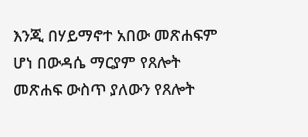እንጂ በሃይማኖተ አበው መጽሐፍም ሆነ በውዳሴ ማርያም የጸሎት መጽሐፍ ውስጥ ያለውን የጸሎት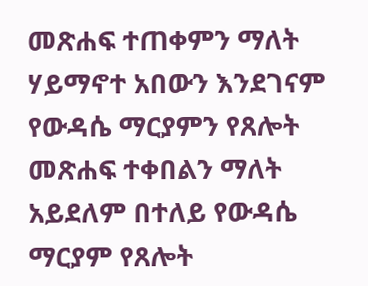መጽሐፍ ተጠቀምን ማለት ሃይማኖተ አበውን እንደገናም የውዳሴ ማርያምን የጸሎት መጽሐፍ ተቀበልን ማለት አይደለም በተለይ የውዳሴ ማርያም የጸሎት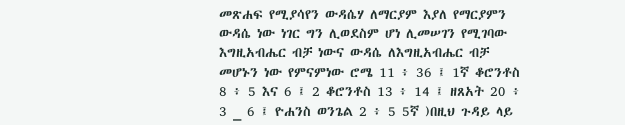መጽሐፍ የሚያሳየን ውዳሴሃ ለማርያም እያለ የማርያምን ውዳሴ ነው ነገር ግን ሊወደስም ሆነ ሊመሠገን የሚገባው እግዚአብሔር ብቻ ነውና ውዳሴ ለእግዚአብሔር ብቻ መሆኑን ነው የምናምነው ሮሜ 11 ፥ 36 ፤ 1ኛ ቆሮንቶስ 8 ፥ 5 እና 6 ፤ 2 ቆሮንቶስ 13 ፥ 14 ፤ ዘጸአት 20 ፥ 3 _ 6 ፤ ዮሐንስ ወንጌል 2 ፥ 5 5ኛ )በዚህ ጉዳይ ላይ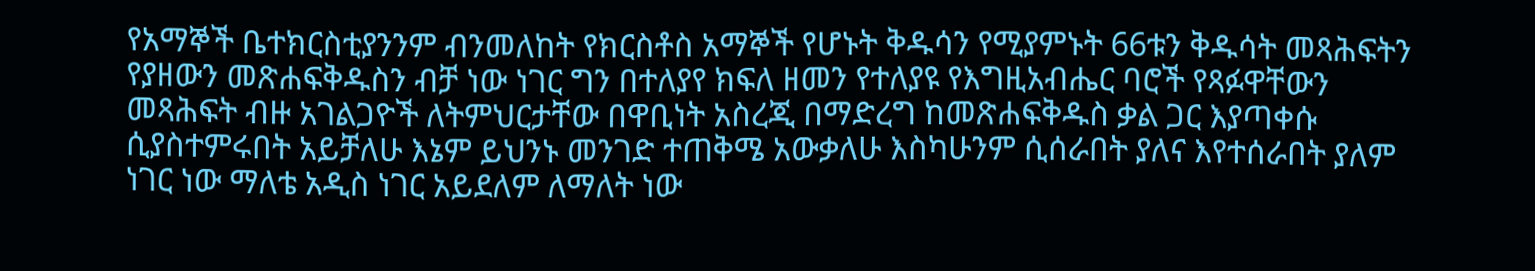የአማኞች ቤተክርስቲያንንም ብንመለከት የክርስቶስ አማኞች የሆኑት ቅዱሳን የሚያምኑት 66ቱን ቅዱሳት መጻሕፍትን የያዘውን መጽሐፍቅዱስን ብቻ ነው ነገር ግን በተለያየ ክፍለ ዘመን የተለያዩ የእግዚአብሔር ባሮች የጻፉዋቸውን መጻሕፍት ብዙ አገልጋዮች ለትምህርታቸው በዋቢነት አስረጂ በማድረግ ከመጽሐፍቅዱስ ቃል ጋር እያጣቀሱ ሲያስተምሩበት አይቻለሁ እኔም ይህንኑ መንገድ ተጠቅሜ አውቃለሁ እስካሁንም ሲሰራበት ያለና እየተሰራበት ያለም ነገር ነው ማለቴ አዲስ ነገር አይደለም ለማለት ነው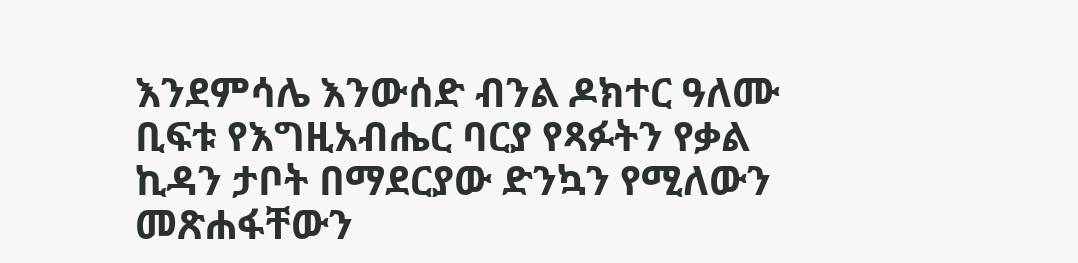እንደምሳሌ እንውሰድ ብንል ዶክተር ዓለሙ ቢፍቱ የእግዚአብሔር ባርያ የጻፉትን የቃል ኪዳን ታቦት በማደርያው ድንኳን የሚለውን መጽሐፋቸውን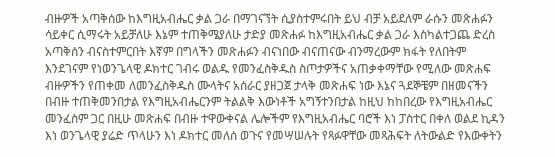ብዙዎች አጣቅሰው ከእግዚአብሔር ቃል ጋራ በማገናኘት ሲያስተምሩበት ይህ ብቻ አይደለም ራሱን መጽሐፉን ሳይቀር ሲማሩት አይቻለሁ እኔም ተጠቅሜያለሁ ታድያ መጽሐፉ ከእግዚአብሔር ቃል ጋራ እስካልተጋጨ ድረስ አጣቅሰን ብናስተምርበት እኛም በግላችን መጽሐፉን ብናነበው ብናጠናው ብንማረውም ክፋት የለበትም እንደገናም የነወንጌላዊ ዶክተር ገብሩ ወልዱ የመንፈስቅዱስ ስጦታዎችና አጠቃቀማቸው የሚለው መጽሐፍ ብዙዎችን የጠቀመ ለመንፈስቅዱስ ሙላትና አሰራር ያዘጋጀ ታላቅ መጽሐፍ ነው እኔና ጓደኞቼም በዘመናችን በብዙ ተጠቅመንበታል የእግዚአብሔርንም ትልልቅ እውነቶች አግኝተንበታል ከዚህ ከከበረው የእግዚአብሔር መንፈስም ጋር በዚሁ መጽሐፍ በብዙ ተዋውቀናል ሌሎችም የእግዚአብሔር ባሮች እነ ፓስተር በቀለ ወልደ ኪዳን እነ ወንጌላዊ ያሬድ ጥላሁን እነ ዶክተር መለሰ ወጉና የመሣሠሉት የጻፉዋቸው መጻሕፍት ለትውልድ የእውቀትን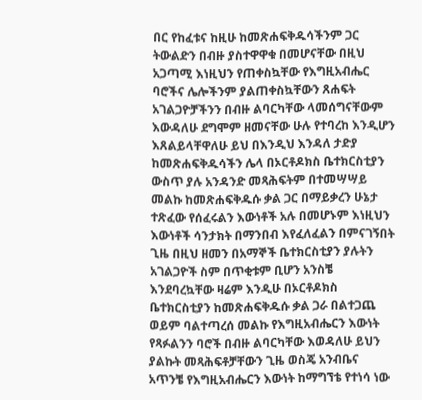በር የከፈቱና ከዚሁ ከመጽሐፍቅዱሳችንም ጋር ትውልድን በብዙ ያስተዋዋቁ በመሆናቸው በዚህ አጋጣሚ እነዚህን የጠቀስኳቸው የእግዚአብሔር ባሮችና ሌሎችንም ያልጠቀስኳቸውን ጸሐፍት አገልጋዮቻችንን በብዙ ልባርካቸው ላመሰግናቸውም እውዳለሁ ደግሞም ዘመናቸው ሁሉ የተባረከ እንዲሆን እጸልይላቸዋለሁ ይህ በእንዲህ እንዳለ ታድያ ከመጽሐፍቅዱሳችን ሌላ በኦርቶዶክስ ቤተክርስቲያን ውስጥ ያሉ አንዳንድ መጻሕፍትም በተመሣሣይ መልኩ ከመጽሐፍቅዱሱ ቃል ጋር በማይቃረን ሁኔታ ተጽፈው የሰፈሩልን እውነቶች አሉ በመሆኑም እነዚህን እውነቶች ሳንታክት በማንበብ እየፈለፈልን በምናገኝበት ጊዜ በዚህ ዘመን በአማኞች ቤተክርስቲያን ያሉትን አገልጋዮች ስም በጥቂቱም ቢሆን አንስቼ እንደባረኳቸው ዛሬም እንዲሁ በኦርቶዶክስ ቤተክርስቲያን ከመጽሐፍቅዱሱ ቃል ጋራ በልተጋጨ ወይም ባልተጣረሰ መልኩ የእግዚአብሔርን እውነት የጻፉልንን ባሮች በብዙ ልባርካቸው እወዳለሁ ይህን ያልኩት መጻሕፍቶቻቸውን ጊዜ ወስጄ አንብቤና አጥንቼ የእግዚአብሔርን እውነት ከማግኘቴ የተነሳ ነው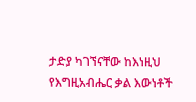ታድያ ካገኘናቸው ከእነዚህ የእግዚአብሔር ቃል እውነቶች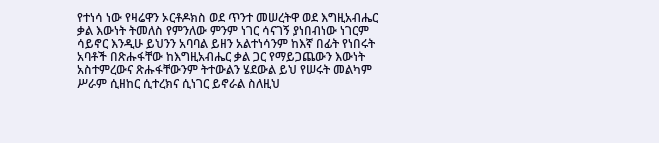የተነሳ ነው የዛሬዋን ኦርቶዶክስ ወደ ጥንተ መሠረትዋ ወደ እግዚአብሔር ቃል እውነት ትመለስ የምንለው ምንም ነገር ሳናገኝ ያነበብነው ነገርም ሳይኖር እንዲሁ ይህንን አባባል ይዘን አልተነሳንም ከእኛ በፊት የነበሩት አባቶች በጽሑፋቸው ከእግዚአብሔር ቃል ጋር የማይጋጨውን እውነት አስተምረውና ጽሑፋቸውንም ትተውልን ሄደውል ይህ የሠሩት መልካም ሥራም ሲዘከር ሲተረክና ሲነገር ይኖራል ስለዚህ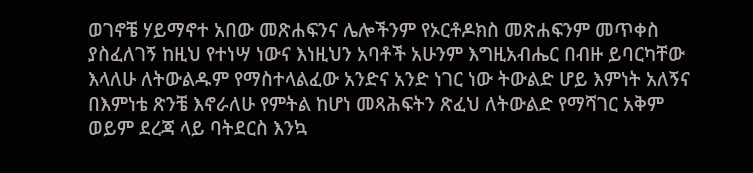ወገኖቼ ሃይማኖተ አበው መጽሐፍንና ሌሎችንም የኦርቶዶክስ መጽሐፍንም መጥቀስ ያስፈለገኝ ከዚህ የተነሣ ነውና እነዚህን አባቶች አሁንም እግዚአብሔር በብዙ ይባርካቸው እላለሁ ለትውልዱም የማስተላልፈው አንድና አንድ ነገር ነው ትውልድ ሆይ እምነት አለኝና በእምነቴ ጽንቼ እኖራለሁ የምትል ከሆነ መጻሕፍትን ጽፈህ ለትውልድ የማሻገር አቅም ወይም ደረጃ ላይ ባትደርስ እንኳ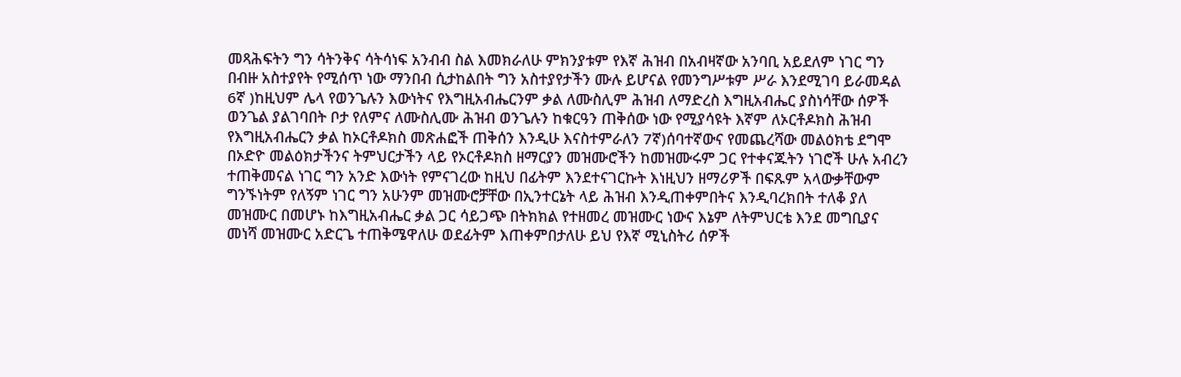መጻሕፍትን ግን ሳትንቅና ሳትሳነፍ አንብብ ስል እመክራለሁ ምክንያቱም የእኛ ሕዝብ በአብዛኛው አንባቢ አይደለም ነገር ግን በብዙ አስተያየት የሚሰጥ ነው ማንበብ ሲታከልበት ግን አስተያየታችን ሙሉ ይሆናል የመንግሥቱም ሥራ እንደሚገባ ይራመዳል 6ኛ )ከዚህም ሌላ የወንጌሉን እውነትና የእግዚአብሔርንም ቃል ለሙስሊም ሕዝብ ለማድረስ እግዚአብሔር ያስነሳቸው ሰዎች ወንጌል ያልገባበት ቦታ የለምና ለሙስሊሙ ሕዝብ ወንጌሉን ከቁርዓን ጠቅሰው ነው የሚያሳዩት እኛም ለኦርቶዶክስ ሕዝብ የእግዚአብሔርን ቃል ከኦርቶዶክስ መጽሐፎች ጠቅሰን እንዲሁ እናስተምራለን 7ኛ)ሰባተኛውና የመጨረሻው መልዕክቴ ደግሞ በኦድዮ መልዕክታችንና ትምህርታችን ላይ የኦርቶዶክስ ዘማርያን መዝሙሮችን ከመዝሙሩም ጋር የተቀናጁትን ነገሮች ሁሉ አብረን ተጠቅመናል ነገር ግን አንድ እውነት የምናገረው ከዚህ በፊትም እንደተናገርኩት እነዚህን ዘማሪዎች በፍጹም አላውቃቸውም ግንኙነትም የለኝም ነገር ግን አሁንም መዝሙሮቻቸው በኢንተርኔት ላይ ሕዝብ እንዲጠቀምበትና እንዲባረክበት ተለቆ ያለ መዝሙር በመሆኑ ከእግዚአብሔር ቃል ጋር ሳይጋጭ በትክክል የተዘመረ መዝሙር ነውና እኔም ለትምህርቴ እንደ መግቢያና መነሻ መዝሙር አድርጌ ተጠቅሜዋለሁ ወደፊትም እጠቀምበታለሁ ይህ የእኛ ሚኒስትሪ ሰዎች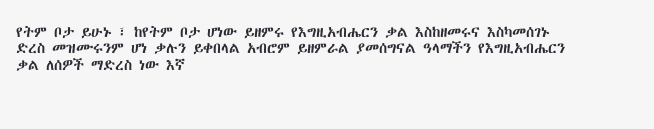የትም ቦታ ይሁኑ ፣ ከየትም ቦታ ሆነው ይዘምሩ የእግዚአብሔርን ቃል እስከዘመሩና እስካመሰገኑ ድረስ መዝሙሩንም ሆነ ቃሉን ይቀበላል አብሮም ይዘምራል ያመሰግናል ዓላማችን የእግዚአብሔርን ቃል ለሰዎች ማድረስ ነው እኛ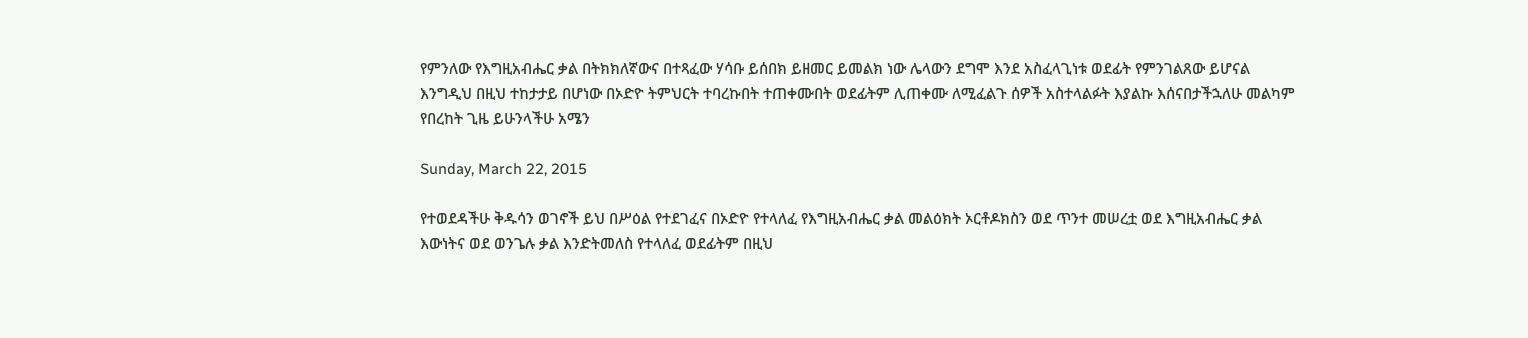የምንለው የእግዚአብሔር ቃል በትክክለኛውና በተጻፈው ሃሳቡ ይሰበክ ይዘመር ይመልክ ነው ሌላውን ደግሞ እንደ አስፈላጊነቱ ወደፊት የምንገልጸው ይሆናል እንግዲህ በዚህ ተከታታይ በሆነው በኦድዮ ትምህርት ተባረኩበት ተጠቀሙበት ወደፊትም ሊጠቀሙ ለሚፈልጉ ሰዎች አስተላልፉት እያልኩ እሰናበታችኋለሁ መልካም የበረከት ጊዜ ይሁንላችሁ አሜን

Sunday, March 22, 2015

የተወደዳችሁ ቅዱሳን ወገኖች ይህ በሥዕል የተደገፈና በኦድዮ የተላለፈ የእግዚአብሔር ቃል መልዕክት ኦርቶዶክስን ወደ ጥንተ መሠረቷ ወደ እግዚአብሔር ቃል እውነትና ወደ ወንጌሉ ቃል እንድትመለስ የተላለፈ ወደፊትም በዚህ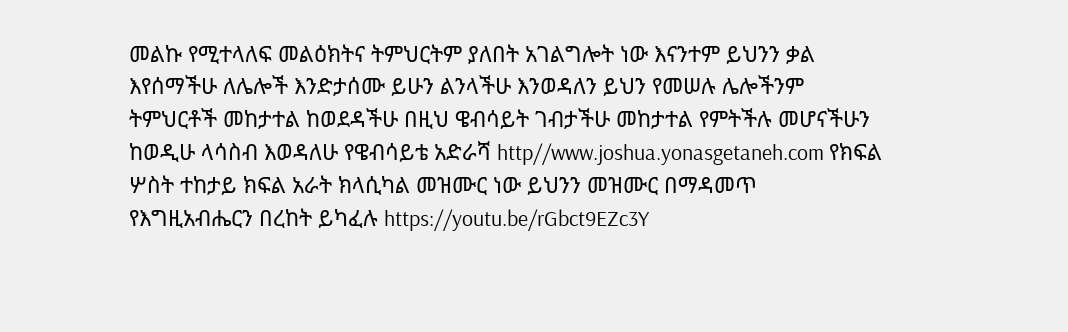መልኩ የሚተላለፍ መልዕክትና ትምህርትም ያለበት አገልግሎት ነው እናንተም ይህንን ቃል እየሰማችሁ ለሌሎች እንድታሰሙ ይሁን ልንላችሁ እንወዳለን ይህን የመሠሉ ሌሎችንም ትምህርቶች መከታተል ከወደዳችሁ በዚህ ዌብሳይት ገብታችሁ መከታተል የምትችሉ መሆናችሁን ከወዲሁ ላሳስብ እወዳለሁ የዌብሳይቴ አድራሻ http//www.joshua.yonasgetaneh.com የክፍል ሦስት ተከታይ ክፍል አራት ክላሲካል መዝሙር ነው ይህንን መዝሙር በማዳመጥ የእግዚአብሔርን በረከት ይካፈሉ https://youtu.be/rGbct9EZc3Y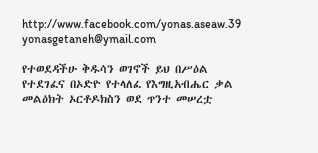http://www.facebook.com/yonas.aseaw.39 yonasgetaneh@ymail.com

የተወደዳችሁ ቅዱሳን ወገኖች ይህ በሥዕል የተደገፈና በኦድዮ የተላለፈ የእግዚአብሔር ቃል መልዕክት ኦርቶዶክስን ወደ ጥንተ መሠረቷ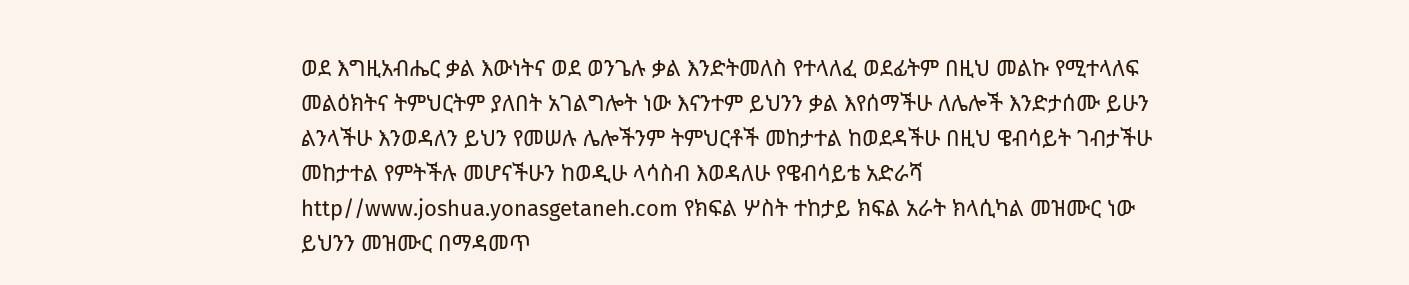ወደ እግዚአብሔር ቃል እውነትና ወደ ወንጌሉ ቃል እንድትመለስ የተላለፈ ወደፊትም በዚህ መልኩ የሚተላለፍ መልዕክትና ትምህርትም ያለበት አገልግሎት ነው እናንተም ይህንን ቃል እየሰማችሁ ለሌሎች እንድታሰሙ ይሁን ልንላችሁ እንወዳለን ይህን የመሠሉ ሌሎችንም ትምህርቶች መከታተል ከወደዳችሁ በዚህ ዌብሳይት ገብታችሁ መከታተል የምትችሉ መሆናችሁን ከወዲሁ ላሳስብ እወዳለሁ የዌብሳይቴ አድራሻ http//www.joshua.yonasgetaneh.com የክፍል ሦስት ተከታይ ክፍል አራት ክላሲካል መዝሙር ነው ይህንን መዝሙር በማዳመጥ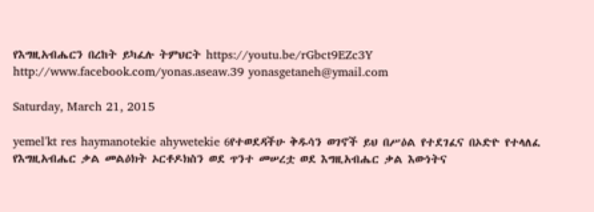የእግዚአብሔርን በረከት ይካፈሉ ትምህርት https://youtu.be/rGbct9EZc3Y http://www.facebook.com/yonas.aseaw.39 yonasgetaneh@ymail.com

Saturday, March 21, 2015

yemel'kt res haymanotekie ahywetekie 6የተወደዳችሁ ቅዱሳን ወገኖች ይህ በሥዕል የተደገፈና በኦድዮ የተላለፈ የእግዚአብሔር ቃል መልዕክት ኦርቶዶክስን ወደ ጥንተ መሠረቷ ወደ እግዚአብሔር ቃል እውነትና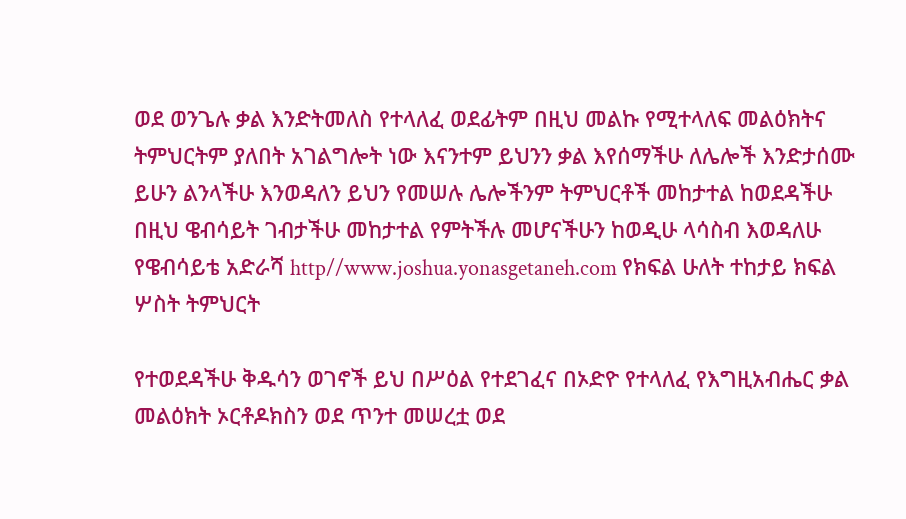ወደ ወንጌሉ ቃል እንድትመለስ የተላለፈ ወደፊትም በዚህ መልኩ የሚተላለፍ መልዕክትና ትምህርትም ያለበት አገልግሎት ነው እናንተም ይህንን ቃል እየሰማችሁ ለሌሎች እንድታሰሙ ይሁን ልንላችሁ እንወዳለን ይህን የመሠሉ ሌሎችንም ትምህርቶች መከታተል ከወደዳችሁ በዚህ ዌብሳይት ገብታችሁ መከታተል የምትችሉ መሆናችሁን ከወዲሁ ላሳስብ እወዳለሁ የዌብሳይቴ አድራሻ http//www.joshua.yonasgetaneh.com የክፍል ሁለት ተከታይ ክፍል ሦስት ትምህርት

የተወደዳችሁ ቅዱሳን ወገኖች ይህ በሥዕል የተደገፈና በኦድዮ የተላለፈ የእግዚአብሔር ቃል መልዕክት ኦርቶዶክስን ወደ ጥንተ መሠረቷ ወደ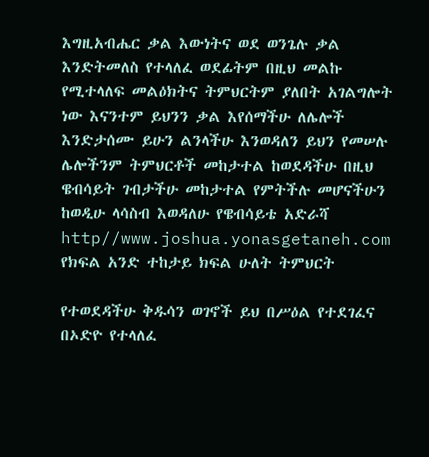እግዚአብሔር ቃል እውነትና ወደ ወንጌሉ ቃል እንድትመለስ የተላለፈ ወደፊትም በዚህ መልኩ የሚተላለፍ መልዕክትና ትምህርትም ያለበት አገልግሎት ነው እናንተም ይህንን ቃል እየሰማችሁ ለሌሎች እንድታሰሙ ይሁን ልንላችሁ እንወዳለን ይህን የመሠሉ ሌሎችንም ትምህርቶች መከታተል ከወደዳችሁ በዚህ ዌብሳይት ገብታችሁ መከታተል የምትችሉ መሆናችሁን ከወዲሁ ላሳስብ እወዳለሁ የዌብሳይቴ አድራሻ http//www.joshua.yonasgetaneh.com የክፍል አንድ ተከታይ ክፍል ሁለት ትምህርት

የተወደዳችሁ ቅዱሳን ወገኖች ይህ በሥዕል የተደገፈና በኦድዮ የተላለፈ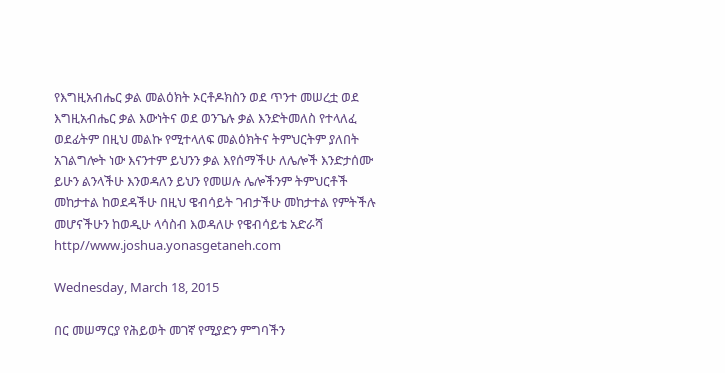የእግዚአብሔር ቃል መልዕክት ኦርቶዶክስን ወደ ጥንተ መሠረቷ ወደ እግዚአብሔር ቃል እውነትና ወደ ወንጌሉ ቃል እንድትመለስ የተላለፈ ወደፊትም በዚህ መልኩ የሚተላለፍ መልዕክትና ትምህርትም ያለበት አገልግሎት ነው እናንተም ይህንን ቃል እየሰማችሁ ለሌሎች እንድታሰሙ ይሁን ልንላችሁ እንወዳለን ይህን የመሠሉ ሌሎችንም ትምህርቶች መከታተል ከወደዳችሁ በዚህ ዌብሳይት ገብታችሁ መከታተል የምትችሉ መሆናችሁን ከወዲሁ ላሳስብ እወዳለሁ የዌብሳይቴ አድራሻ http//www.joshua.yonasgetaneh.com

Wednesday, March 18, 2015

በር መሠማርያ የሕይወት መገኛ የሚያድን ምግባችን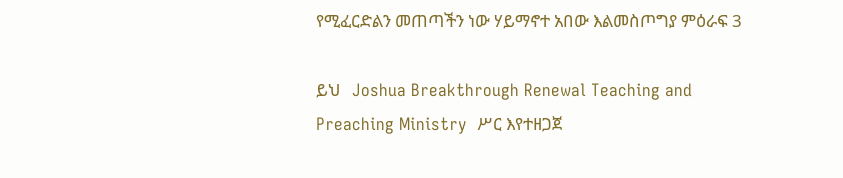የሚፈርድልን መጠጣችን ነው ሃይማኖተ አበው እልመስጦግያ ምዕራፍ 3

ይህ   Joshua Breakthrough Renewal Teaching and Preaching Ministry  ሥር እየተዘጋጀ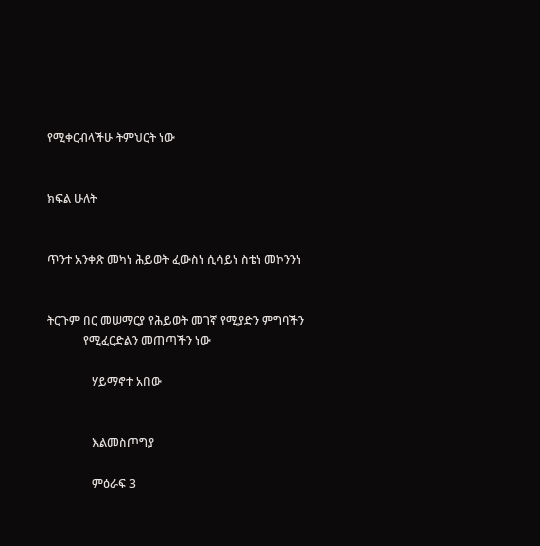የሚቀርብላችሁ ትምህርት ነው


ክፍል ሁለት


ጥንተ አንቀጽ መካነ ሕይወት ፈውስነ ሲሳይነ ስቴነ መኮንንነ


ትርጉም በር መሠማርያ የሕይወት መገኛ የሚያድን ምግባችን
            የሚፈርድልን መጠጣችን ነው

               ሃይማኖተ አበው


               እልመስጦግያ

               ምዕራፍ 3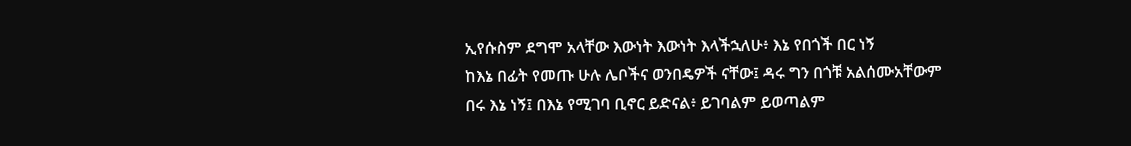ኢየሱስም ደግሞ አላቸው እውነት እውነት እላችኋለሁ፥ እኔ የበጎች በር ነኝ
ከእኔ በፊት የመጡ ሁሉ ሌቦችና ወንበዴዎች ናቸው፤ ዳሩ ግን በጎቹ አልሰሙአቸውም
በሩ እኔ ነኝ፤ በእኔ የሚገባ ቢኖር ይድናል፥ ይገባልም ይወጣልም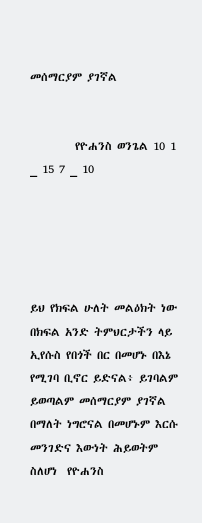መሰማርያም ያገኛል


         የዮሐንስ ወንጌል 10 1 _ 15 7 _ 10





ይህ የክፍል ሁለት መልዕክት ነው በክፍል አንድ ትምህርታችን ላይ ኢየሱስ የበጎች በር በመሆኑ በእኔ የሚገባ ቢኖር ይድናል፥ ይገባልም ይወጣልም መሰማርያም ያገኛል በማለት ነግሮናል በመሆኑም እርሱ መንገድና እውነት ሕይወትም ስለሆነ  የዮሐንስ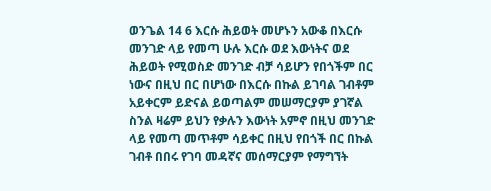ወንጌል 14 6 እርሱ ሕይወት መሆኑን አውቆ በእርሱ መንገድ ላይ የመጣ ሁሉ እርሱ ወደ እውነትና ወደ ሕይወት የሚወስድ መንገድ ብቻ ሳይሆን የበጎችም በር ነውና በዚህ በር በሆነው በእርሱ በኩል ይገባል ገብቶም አይቀርም ይድናል ይወጣልም መሠማርያም ያገኛል ስንል ዛሬም ይህን የቃሉን እውነት አምኖ በዚህ መንገድ ላይ የመጣ መጥቶም ሳይቀር በዚህ የበጎች በር በኩል ገብቶ በበሩ የገባ መዳኛና መሰማርያም የማግኘት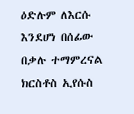ዕድሉም ለእርሱ እንደሆነ በሰፊው በቃሉ ተማምረናል ክርስቶስ ኢየሱስ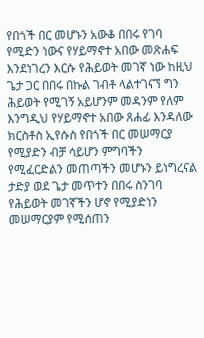የበጎች በር መሆኑን አውቆ በበሩ የገባ የሚድን ነውና የሃይማኖተ አበው መጽሐፍ እንደነገረን እርሱ የሕይወት መገኛ ነው ከዚህ ጌታ ጋር በበሩ በኩል ገብቶ ላልተገናኘ ግን ሕይወት የሚገኝ አይሆንም መዳንም የለም እንግዲህ የሃይማኖተ አበው ጸሐፊ እንዳለው ክርስቶስ ኢየሱስ የበጎች በር መሠማርያ የሚያድን ብቻ ሳይሆን ምግባችን የሚፈርድልን መጠጣችን መሆኑን ይነግረናል ታድያ ወደ ጌታ መጥተን በበሩ ስንገባ የሕይወት መገኛችን ሆኖ የሚያድነን መሠማርያም የሚሰጠን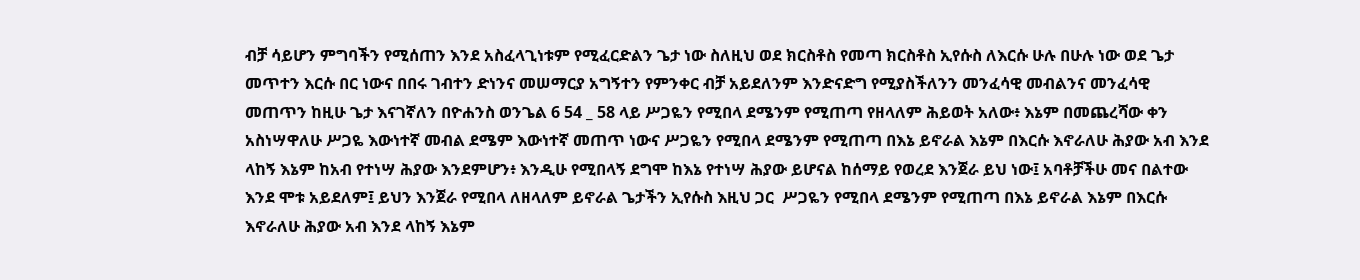ብቻ ሳይሆን ምግባችን የሚሰጠን እንደ አስፈላጊነቱም የሚፈርድልን ጌታ ነው ስለዚህ ወደ ክርስቶስ የመጣ ክርስቶስ ኢየሱስ ለእርሱ ሁሉ በሁሉ ነው ወደ ጌታ መጥተን እርሱ በር ነውና በበሩ ገብተን ድነንና መሠማርያ አግኝተን የምንቀር ብቻ አይደለንም እንድናድግ የሚያስችለንን መንፈሳዊ መብልንና መንፈሳዊ መጠጥን ከዚሁ ጌታ እናገኛለን በዮሐንስ ወንጌል 6 54 _ 58 ላይ ሥጋዬን የሚበላ ደሜንም የሚጠጣ የዘላለም ሕይወት አለው፥ እኔም በመጨረሻው ቀን አስነሣዋለሁ ሥጋዬ እውነተኛ መብል ደሜም እውነተኛ መጠጥ ነውና ሥጋዬን የሚበላ ደሜንም የሚጠጣ በእኔ ይኖራል እኔም በእርሱ እኖራለሁ ሕያው አብ እንደ ላከኝ እኔም ከአብ የተነሣ ሕያው እንደምሆን፥ እንዲሁ የሚበላኝ ደግሞ ከእኔ የተነሣ ሕያው ይሆናል ከሰማይ የወረደ እንጀራ ይህ ነው፤ አባቶቻችሁ መና በልተው እንደ ሞቱ አይደለም፤ ይህን እንጀራ የሚበላ ለዘላለም ይኖራል ጌታችን ኢየሱስ እዚህ ጋር  ሥጋዬን የሚበላ ደሜንም የሚጠጣ በእኔ ይኖራል እኔም በእርሱ እኖራለሁ ሕያው አብ እንደ ላከኝ እኔም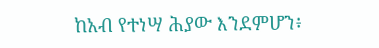ከአብ የተነሣ ሕያው እንደምሆን፥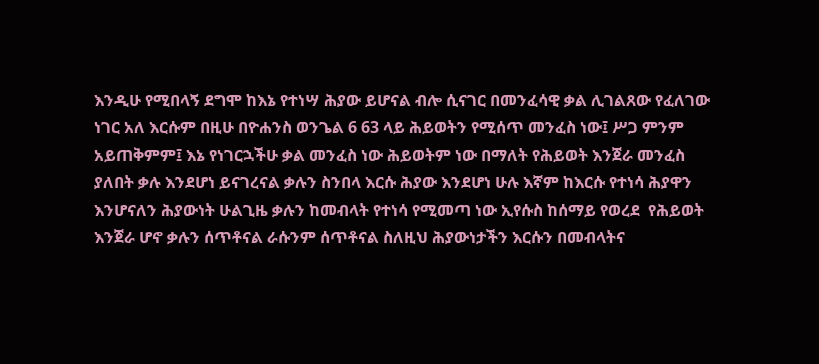እንዲሁ የሚበላኝ ደግሞ ከእኔ የተነሣ ሕያው ይሆናል ብሎ ሲናገር በመንፈሳዊ ቃል ሊገልጸው የፈለገው ነገር አለ እርሱም በዚሁ በዮሐንስ ወንጌል 6 63 ላይ ሕይወትን የሚሰጥ መንፈስ ነው፤ ሥጋ ምንም አይጠቅምም፤ እኔ የነገርኋችሁ ቃል መንፈስ ነው ሕይወትም ነው በማለት የሕይወት እንጀራ መንፈስ ያለበት ቃሉ እንደሆነ ይናገረናል ቃሉን ስንበላ እርሱ ሕያው እንደሆነ ሁሉ እኛም ከእርሱ የተነሳ ሕያዋን እንሆናለን ሕያውነት ሁልጊዜ ቃሉን ከመብላት የተነሳ የሚመጣ ነው ኢየሱስ ከሰማይ የወረደ  የሕይወት እንጀራ ሆኖ ቃሉን ሰጥቶናል ራሱንም ሰጥቶናል ስለዚህ ሕያውነታችን እርሱን በመብላትና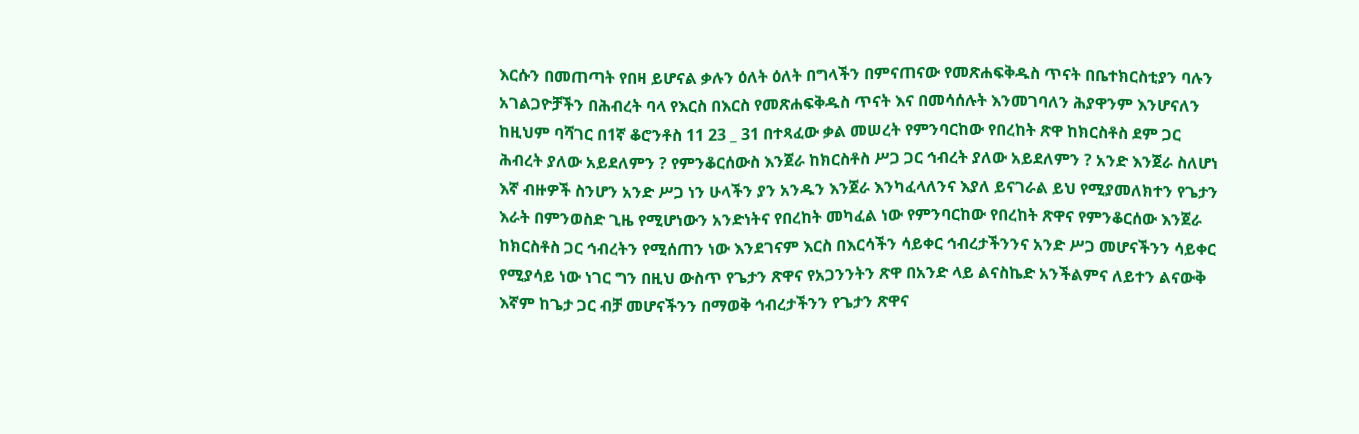እርሱን በመጠጣት የበዛ ይሆናል ቃሉን ዕለት ዕለት በግላችን በምናጠናው የመጽሐፍቅዱስ ጥናት በቤተክርስቲያን ባሉን አገልጋዮቻችን በሕብረት ባላ የእርስ በእርስ የመጽሐፍቅዱስ ጥናት እና በመሳሰሉት እንመገባለን ሕያዋንም እንሆናለን ከዚህም ባሻገር በ1ኛ ቆሮንቶስ 11 23 _ 31 በተጻፈው ቃል መሠረት የምንባርከው የበረከት ጽዋ ከክርስቶስ ደም ጋር ሕብረት ያለው አይደለምን ? የምንቆርሰውስ እንጀራ ከክርስቶስ ሥጋ ጋር ኅብረት ያለው አይደለምን ? አንድ እንጀራ ስለሆነ እኛ ብዙዎች ስንሆን አንድ ሥጋ ነን ሁላችን ያን አንዱን እንጀራ እንካፈላለንና እያለ ይናገራል ይህ የሚያመለክተን የጌታን እራት በምንወስድ ጊዜ የሚሆነውን አንድነትና የበረከት መካፈል ነው የምንባርከው የበረከት ጽዋና የምንቆርሰው እንጀራ ከክርስቶስ ጋር ኅብረትን የሚሰጠን ነው እንደገናም እርስ በእርሳችን ሳይቀር ኅብረታችንንና አንድ ሥጋ መሆናችንን ሳይቀር የሚያሳይ ነው ነገር ግን በዚህ ውስጥ የጌታን ጽዋና የአጋንንትን ጽዋ በአንድ ላይ ልናስኬድ አንችልምና ለይተን ልናውቅ እኛም ከጌታ ጋር ብቻ መሆናችንን በማወቅ ኅብረታችንን የጌታን ጽዋና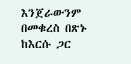እንጀራውንም በመቁረስ በጽኑ ከእርሱ ጋር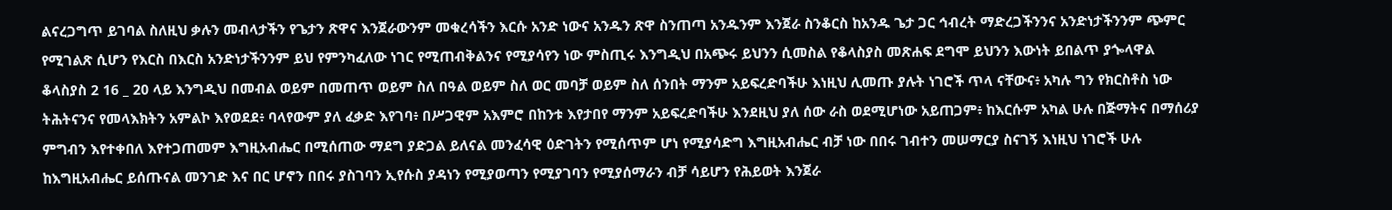ልናረጋግጥ ይገባል ስለዚህ ቃሉን መብላታችን የጌታን ጽዋና እንጀራውንም መቁረሳችን እርሱ አንድ ነውና አንዱን ጽዋ ስንጠጣ አንዱንም እንጀራ ስንቆርስ ከአንዱ ጌታ ጋር ኅብረት ማድረጋችንንና አንድነታችንንም ጭምር የሚገልጽ ሲሆን የእርስ በእርስ አንድነታችንንም ይህ የምንካፈለው ነገር የሚጠብቅልንና የሚያሳየን ነው ምስጢሩ እንግዲህ በአጭሩ ይህንን ሲመስል የቆላስያስ መጽሐፍ ደግሞ ይህንን እውነት ይበልጥ ያጐላዋል ቆላስያስ 2 16 _ 20 ላይ እንግዲህ በመብል ወይም በመጠጥ ወይም ስለ በዓል ወይም ስለ ወር መባቻ ወይም ስለ ሰንበት ማንም አይፍረድባችሁ እነዚህ ሊመጡ ያሉት ነገሮች ጥላ ናቸውና፥ አካሉ ግን የክርስቶስ ነው ትሕትናንና የመላእክትን አምልኮ እየወደደ፥ ባላየውም ያለ ፈቃድ እየገባ፥ በሥጋዊም አእምሮ በከንቱ እየታበየ ማንም አይፍረድባችሁ እንደዚህ ያለ ሰው ራስ ወደሚሆነው አይጠጋም፥ ከእርሱም አካል ሁሉ በጅማትና በማሰሪያ ምግብን እየተቀበለ እየተጋጠመም እግዚአብሔር በሚሰጠው ማደግ ያድጋል ይለናል መንፈሳዊ ዕድገትን የሚሰጥም ሆነ የሚያሳድግ እግዚአብሔር ብቻ ነው በበሩ ገብተን መሠማርያ ስናገኝ እነዚህ ነገሮች ሁሉ ከእግዚአብሔር ይሰጡናል መንገድ እና በር ሆኖን በበሩ ያስገባን ኢየሱስ ያዳነን የሚያወጣን የሚያገባን የሚያሰማራን ብቻ ሳይሆን የሕይወት እንጀራ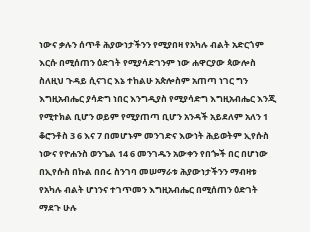ነውና ቃሉን ሰጥቶ ሕያውነታችንን የሚያበዛ የአካሉ ብልት አድርጎም እርሱ በሚሰጠን ዕድገት የሚያሳድገንም ነው ሐዋርያው ጳውሎስ ስለዚህ ጉዳይ ሲናገር እኔ ተከልሁ አጵሎስም አጠጣ ነገር ግን እግዚአብሔር ያሳድግ ነበር እንግዲያስ የሚያሳድግ እግዚአብሔር እንጂ የሚተክል ቢሆን ወይም የሚያጠጣ ቢሆን አንዳች አይደለም አለን 1 ቆሮንቶስ 3 6 እና 7 በመሆኑም መንገድና እውነት ሕይወትም ኢየሱስ ነውና የዮሐንስ ወንጌል 14 6 መንገዱን አውቀን የበጐች በር በሆነው በኢየሱስ በኩል በበሩ ስንገባ መሠማራቱ ሕያውነታችንን ማብዛቱ የአካሉ ብልት ሆነንና ተገጥመን እግዚአብሔር በሚሰጠን ዕድገት ማደጉ ሁሉ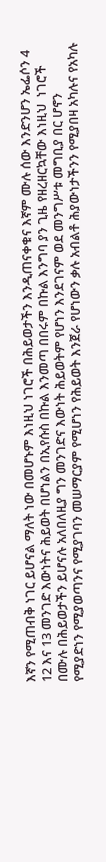እኛን የሚጠብቅ ነገር ይሆናል ማለት ነው በመሆኑም እነዚህ ነገሮች በሕይወታችን እንዲጠናቀቁና እኛም ሙሉ ሰው እንድንሆን ኤፌሶን 4 12 እና 13 መንገድ እውነትና ሕይወት በሆነልን በኢየሱስ በኩል እንመጣ በበሩም በኩል እንግባ ያን ጊዜ የዘረዘርኳቸው እነዚህ  ነገሮች በሙሉ በሕይወታችን ይሆናሉ አለበለዚያ ግን መንገድና እውነት ሕይወትም የሆነን እንደገናም ወደ መንግሥቱ መግቢያ በር ሆኖን የሚያድነን የሚያወጣንና የሚያገባን መሠማርያም የሚሆነን የሕይወት እንጀራ የሆነውን ቃሉ አብልቶ ሕያውነታችንን የሚያበዛ አካሉና የአካሉ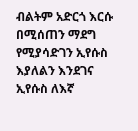ብልትም አድርጎ እርሱ በሚሰጠን ማደግ የሚያሳድገን ኢየሱስ እያለልን እንደገና ኢየሱስ ለእኛ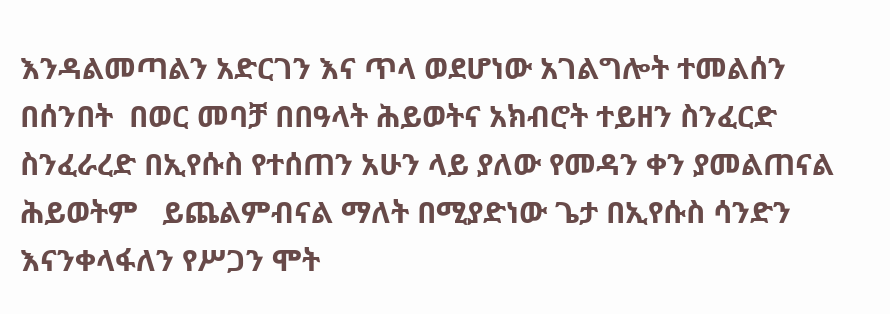እንዳልመጣልን አድርገን እና ጥላ ወደሆነው አገልግሎት ተመልሰን በሰንበት  በወር መባቻ በበዓላት ሕይወትና አክብሮት ተይዘን ስንፈርድ  ስንፈራረድ በኢየሱስ የተሰጠን አሁን ላይ ያለው የመዳን ቀን ያመልጠናል  ሕይወትም   ይጨልምብናል ማለት በሚያድነው ጌታ በኢየሱስ ሳንድን እናንቀላፋለን የሥጋን ሞት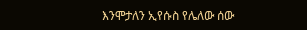እንሞታለን ኢየሱስ የሌለው ሰው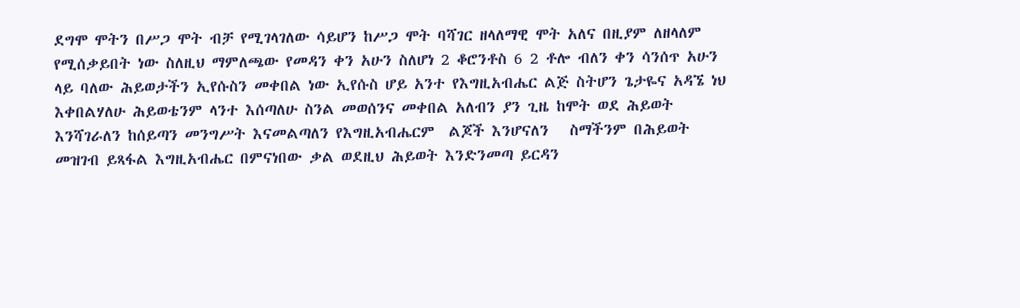ደግሞ ሞትን በሥጋ ሞት ብቻ የሚገላገለው ሳይሆን ከሥጋ ሞት ባሻገር ዘላለማዊ ሞት አለና በዚያም ለዘላለም የሚሰቃይበት ነው ስለዚህ ማምለጫው የመዳን ቀን አሁን ስለሆነ 2 ቆሮንቶስ 6 2 ቶሎ ብለን ቀን ሳንሰጥ አሁን ላይ ባለው ሕይወታችን ኢየሱስን መቀበል ነው ኢየሱስ ሆይ አንተ የእግዚአብሔር ልጅ ስትሆን ጌታዬና አዳኜ ነህ እቀበልሃለሁ ሕይወቴንም ላንተ እሰጣለሁ ስንል መወሰንና መቀበል አለብን ያን ጊዜ ከሞት ወደ ሕይወት እንሻገራለን ከሰይጣን መንግሥት እናመልጣለን የእግዚአብሔርም  ልጆች እንሆናለን   ስማችንም በሕይወት መዝገብ ይጻፋል እግዚአብሔር በምናነበው ቃል ወደዚህ ሕይወት እንድንመጣ ይርዳን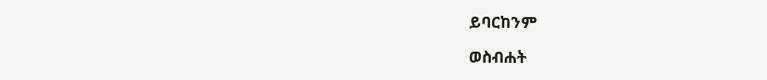ይባርከንም

ወስብሐት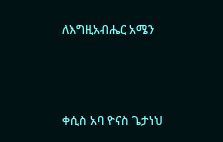ለእግዚአብሔር አሜን



ቀሲስ አባ ዮናስ ጌታነህ